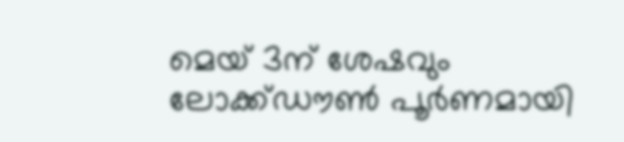മെയ് 3ന് ശേഷവും ലോക്ക്ഡൗണ്‍ പൂര്‍ണമായി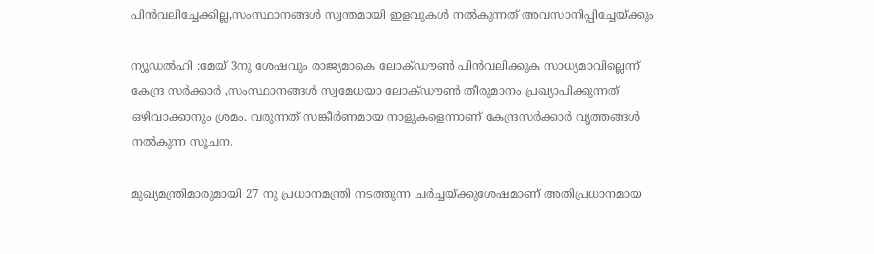പിന്‍വലിച്ചേക്കില്ല,സംസ്ഥാനങ്ങള്‍ സ്വന്തമായി ഇളവുകള്‍ നല്‍കുന്നത് അവസാനിപ്പിച്ചേയ്ക്കും

ന്യൂഡല്‍ഹി :മേയ് 3നു ശേഷവും രാജ്യമാകെ ലോക്ഡൗണ്‍ പിന്‍വലിക്കുക സാധ്യമാവില്ലെന്ന് കേന്ദ്ര സര്‍ക്കാര്‍ ,സംസ്ഥാനങ്ങള്‍ സ്വമേധയാ ലോക്ഡൗണ്‍ തീരുമാനം പ്രഖ്യാപിക്കുന്നത് ഒഴിവാക്കാനും ശ്രമം. വരുന്നത് സങ്കീര്‍ണമായ നാളുകളെന്നാണ് കേന്ദ്രസര്‍ക്കാര്‍ വൃത്തങ്ങള്‍ നല്‍കുന്ന സൂചന.

മുഖ്യമന്ത്രിമാരുമായി 27 നു പ്രധാനമന്ത്രി നടത്തുന്ന ചര്‍ച്ചയ്ക്കുശേഷമാണ് അതിപ്രധാനമായ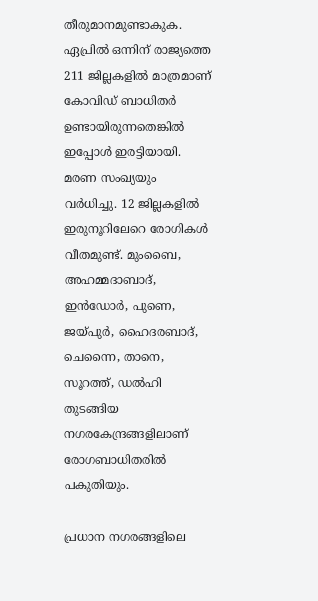തീരുമാനമുണ്ടാകുക. ഏപ്രില്‍ ഒന്നിന് രാജ്യത്തെ 211 ജില്ലകളില്‍ മാത്രമാണ് കോവിഡ് ബാധിതര്‍ ഉണ്ടായിരുന്നതെങ്കില്‍ ഇപ്പോള്‍ ഇരട്ടിയായി. മരണ സംഖ്യയും വര്‍ധിച്ചു. 12 ജില്ലകളില്‍ ഇരുനൂറിലേറെ രോഗികള്‍ വീതമുണ്ട്. മുംബൈ, അഹമ്മദാബാദ്, ഇന്‍ഡോര്‍, പുണെ, ജയ്പുര്‍, ഹൈദരബാദ്, ചെന്നൈ, താനെ, സൂറത്ത്, ഡല്‍ഹി തുടങ്ങിയ നഗരകേന്ദ്രങ്ങളിലാണ് രോഗബാധിതരില്‍ പകുതിയും.

പ്രധാന നഗരങ്ങളിലെ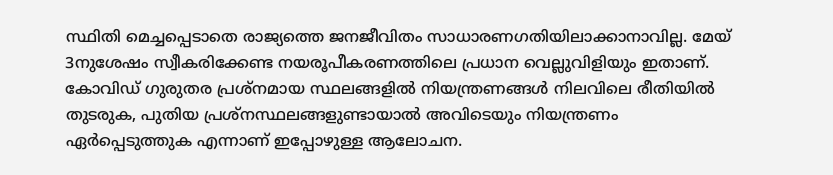സ്ഥിതി മെച്ചപ്പെടാതെ രാജ്യത്തെ ജനജീവിതം സാധാരണഗതിയിലാക്കാനാവില്ല. മേയ് 3നുശേഷം സ്വീകരിക്കേണ്ട നയരൂപീകരണത്തിലെ പ്രധാന വെല്ലുവിളിയും ഇതാണ്. കോവിഡ് ഗുരുതര പ്രശ്നമായ സ്ഥലങ്ങളില്‍ നിയന്ത്രണങ്ങള്‍ നിലവിലെ രീതിയില്‍ തുടരുക, പുതിയ പ്രശ്നസ്ഥലങ്ങളുണ്ടായാല്‍ അവിടെയും നിയന്ത്രണം ഏര്‍പ്പെടുത്തുക എന്നാണ് ഇപ്പോഴുള്ള ആലോചന.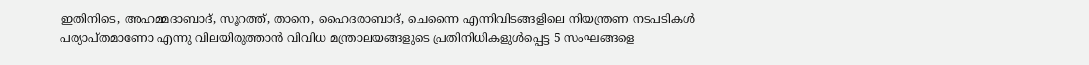ഇതിനിടെ, അഹമ്മദാബാദ്, സൂറത്ത്, താനെ, ഹൈദരാബാദ്, ചെന്നൈ എന്നിവിടങ്ങളിലെ നിയന്ത്രണ നടപടികള്‍ പര്യാപ്തമാണോ എന്നു വിലയിരുത്താന്‍ വിവിധ മന്ത്രാലയങ്ങളുടെ പ്രതിനിധികളുള്‍പ്പെട്ട 5 സംഘങ്ങളെ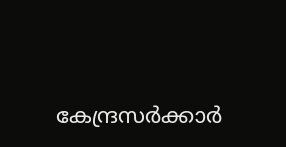കേന്ദ്രസര്‍ക്കാര്‍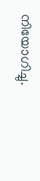നിയോഗിച്ചു.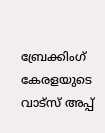ബ്രേക്കിംഗ് കേരളയുടെ വാട്സ് അപ്പ്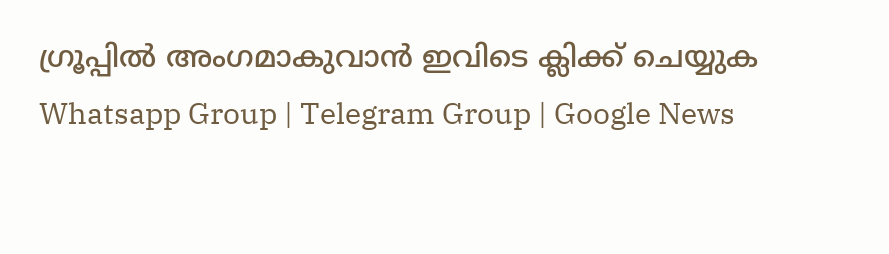ഗ്രൂപ്പിൽ അംഗമാകുവാൻ ഇവിടെ ക്ലിക്ക് ചെയ്യുക Whatsapp Group | Telegram Group | Google News